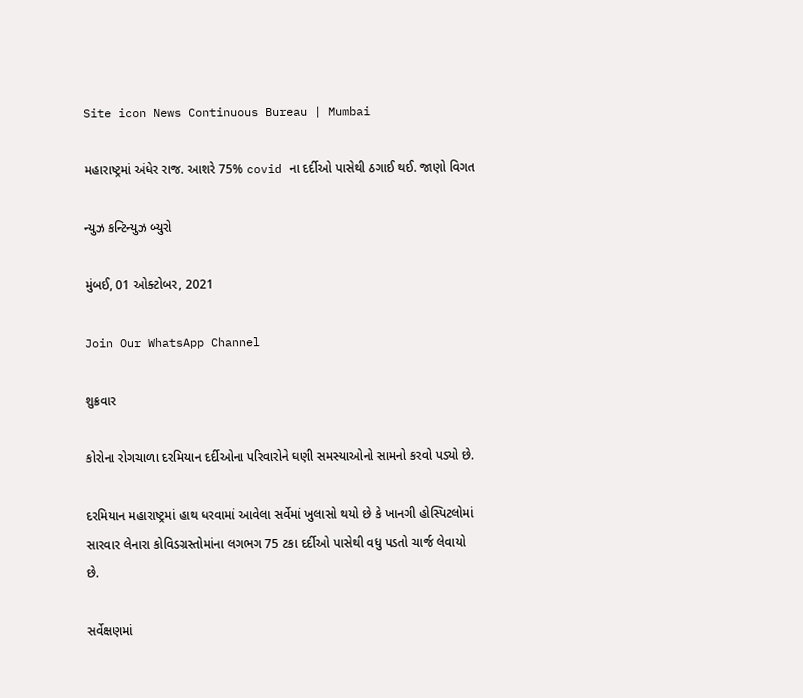Site icon News Continuous Bureau | Mumbai

મહારાષ્ટ્રમાં અંધેર રાજ. આશરે 75% covid ના દર્દીઓ પાસેથી ઠગાઈ થઈ. જાણો વિગત

ન્યુઝ કન્ટિન્યુઝ બ્યુરો

મુંબઈ, 01 ઓક્ટોબર, 2021

Join Our WhatsApp Channel

શુક્રવાર

કોરોના રોગચાળા દરમિયાન દર્દીઓના પરિવારોને ઘણી સમસ્યાઓનો સામનો કરવો પડ્યો છે.

દરમિયાન મહારાષ્ટ્રમાં હાથ ધરવામાં આવેલા સર્વેમાં ખુલાસો થયો છે કે ખાનગી હોસ્પિટલોમાં સારવાર લેનારા કોવિડગ્રસ્તોમાંના લગભગ 75 ટકા દર્દીઓ પાસેથી વધુ પડતો ચાર્જ લેવાયો છે.

સર્વેક્ષણમાં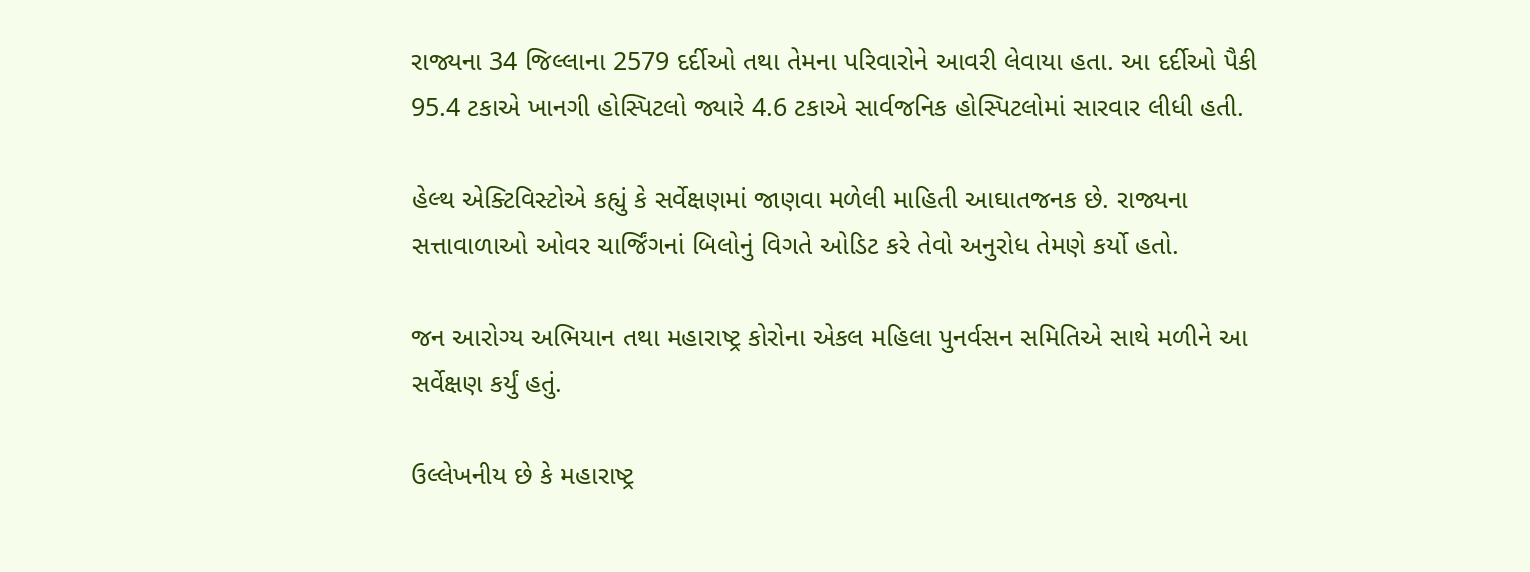રાજ્યના 34 જિલ્લાના 2579 દર્દીઓ તથા તેમના પરિવારોને આવરી લેવાયા હતા. આ દર્દીઓ પૈકી 95.4 ટકાએ ખાનગી હોસ્પિટલો જ્યારે 4.6 ટકાએ સાર્વજનિક હોસ્પિટલોમાં સારવાર લીધી હતી.

હેલ્થ એક્ટિવિસ્ટોએ કહ્યું કે સર્વેક્ષણમાં જાણવા મળેલી માહિતી આઘાતજનક છે. રાજ્યના સત્તાવાળાઓ ઓવર ચાર્જિંગનાં બિલોનું વિગતે ઓડિટ કરે તેવો અનુરોધ તેમણે કર્યો હતો.

જન આરોગ્ય અભિયાન તથા મહારાષ્ટ્ર કોરોના એકલ મહિલા પુનર્વસન સમિતિએ સાથે મળીને આ સર્વેક્ષણ કર્યું હતું.

ઉલ્લેખનીય છે કે મહારાષ્ટ્ર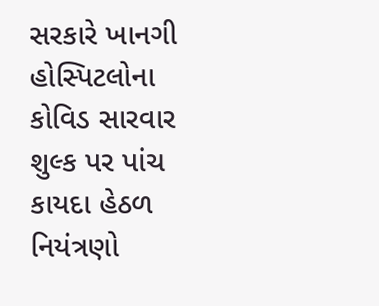સરકારે ખાનગી હોસ્પિટલોના કોવિડ સારવાર શુલ્ક પર પાંચ કાયદા હેઠળ નિયંત્રણો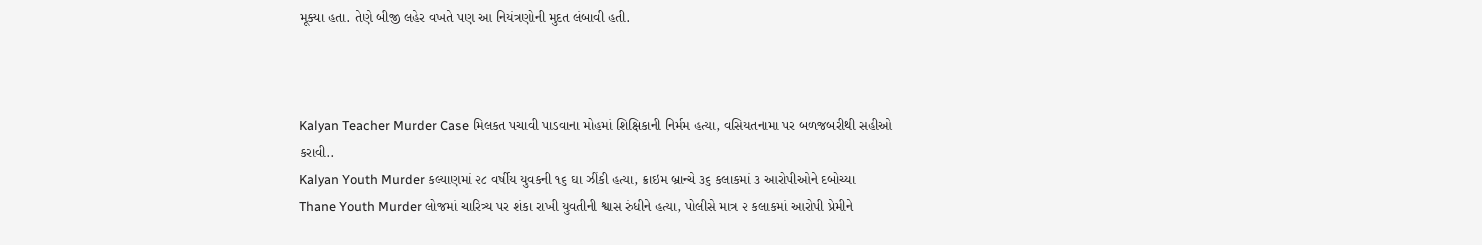મૂક્યા હતા. તેણે બીજી લહેર વખતે પણ આ નિયંત્રણોની મુદત લંબાવી હતી.



Kalyan Teacher Murder Case મિલકત પચાવી પાડવાના મોહમાં શિક્ષિકાની નિર્મમ હત્યા, વસિયતનામા પર બળજબરીથી સહીઓ કરાવી..
Kalyan Youth Murder કલ્યાણમાં ૨૮ વર્ષીય યુવકની ૧૬ ઘા ઝીંકી હત્યા, ક્રાઇમ બ્રાન્ચે ૩૬ કલાકમાં ૩ આરોપીઓને દબોચ્યા
Thane Youth Murder લોજમાં ચારિત્ર્ય પર શંકા રાખી યુવતીની શ્વાસ રુંધીને હત્યા, પોલીસે માત્ર ૨ કલાકમાં આરોપી પ્રેમીને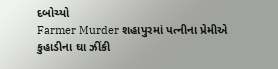દબોચ્યો
Farmer Murder શહાપુરમાં પત્નીના પ્રેમીએ કુહાડીના ઘા ઝીંકી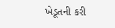ખેડૂતની કરી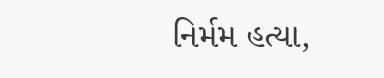નિર્મમ હત્યા,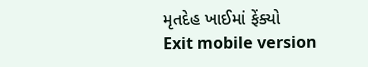મૃતદેહ ખાઈમાં ફેંક્યો
Exit mobile version